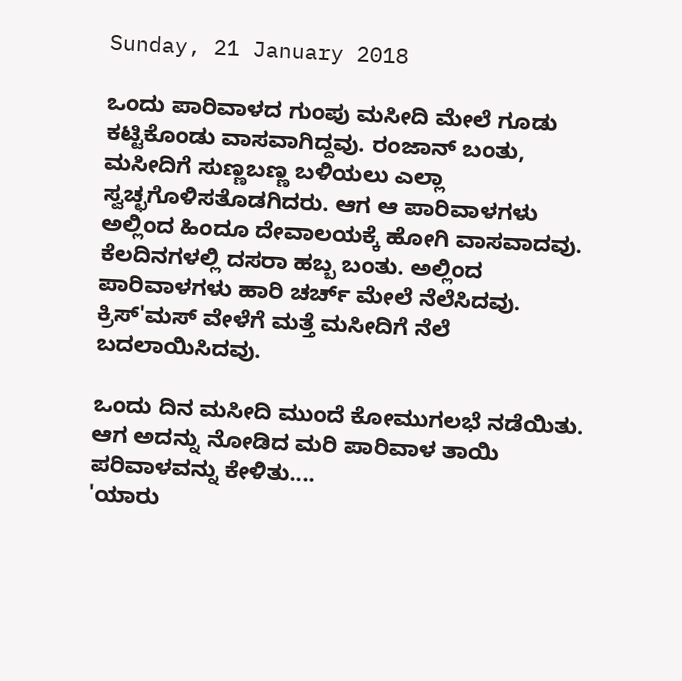Sunday, 21 January 2018

ಒಂದು ಪಾರಿವಾಳದ ಗುಂಪು ಮಸೀದಿ ಮೇಲೆ ಗೂಡು ಕಟ್ಟಿಕೊಂಡು ವಾಸವಾಗಿದ್ದವು. ರಂಜಾನ್ ಬಂತು, ಮಸೀದಿಗೆ ಸುಣ್ಣಬಣ್ಣ ಬಳಿಯಲು ಎಲ್ಲಾ ಸ್ವಚ್ಛಗೊಳಿಸತೊಡಗಿದರು. ಆಗ ಆ ಪಾರಿವಾಳಗಳು ಅಲ್ಲಿಂದ ಹಿಂದೂ ದೇವಾಲಯಕ್ಕೆ ಹೋಗಿ ವಾಸವಾದವು. ಕೆಲದಿನಗಳಲ್ಲಿ ದಸರಾ ಹಬ್ಬ ಬಂತು. ಅಲ್ಲಿಂದ ಪಾರಿವಾಳಗಳು ಹಾರಿ ಚರ್ಚ್ ಮೇಲೆ ನೆಲೆಸಿದವು. ಕ್ರಿಸ್'ಮಸ್ ವೇಳೆಗೆ ಮತ್ತೆ ಮಸೀದಿಗೆ ನೆಲೆ ಬದಲಾಯಿಸಿದವು.

ಒಂದು ದಿನ ಮಸೀದಿ ಮುಂದೆ ಕೋಮುಗಲಭೆ ನಡೆಯಿತು. ಆಗ ಅದನ್ನು ನೋಡಿದ ಮರಿ ಪಾರಿವಾಳ ತಾಯಿ ಪರಿವಾಳವನ್ನು ಕೇಳಿತು....
'ಯಾರು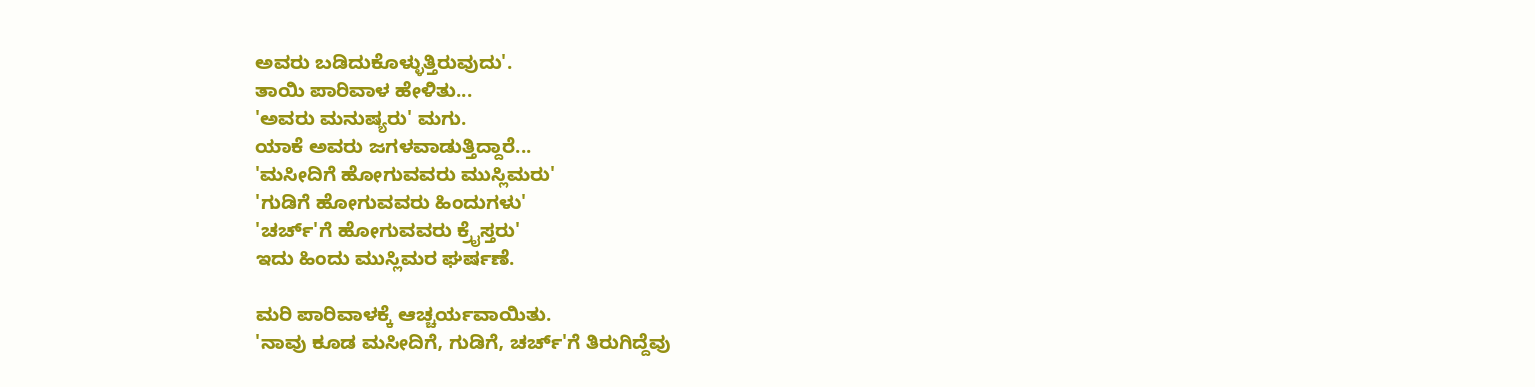ಅವರು ಬಡಿದುಕೊಳ್ಳುತ್ತಿರುವುದು'.
ತಾಯಿ ಪಾರಿವಾಳ ಹೇಳಿತು...
'ಅವರು ಮನುಷ್ಯರು' ಮಗು.
ಯಾಕೆ ಅವರು ಜಗಳವಾಡುತ್ತಿದ್ದಾರೆ...
'ಮಸೀದಿಗೆ ಹೋಗುವವರು ಮುಸ್ಲಿಮರು'
'ಗುಡಿಗೆ ಹೋಗುವವರು ಹಿಂದುಗಳು'
'ಚರ್ಚ್'ಗೆ ಹೋಗುವವರು ಕ್ರೈಸ್ತರು'
ಇದು ಹಿಂದು ಮುಸ್ಲಿಮರ ಘರ್ಷಣೆ.

ಮರಿ ಪಾರಿವಾಳಕ್ಕೆ ಆಚ್ಚರ್ಯವಾಯಿತು.
'ನಾವು ಕೂಡ ಮಸೀದಿಗೆ, ಗುಡಿಗೆ, ಚರ್ಚ್'ಗೆ ತಿರುಗಿದ್ದೆವು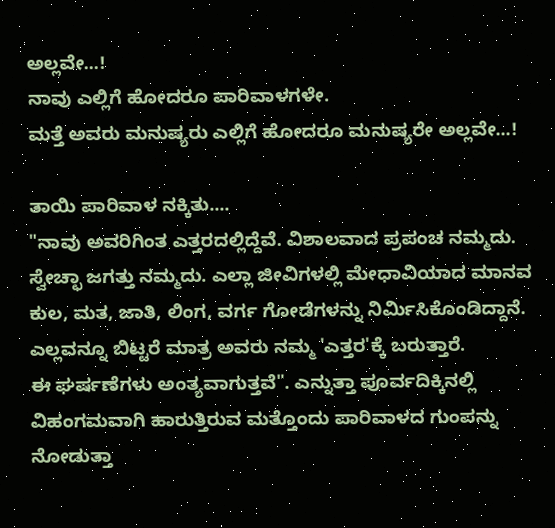ಅಲ್ಲವೇ...!
ನಾವು ಎಲ್ಲಿಗೆ ಹೋದರೂ ಪಾರಿವಾಳಗಳೇ.
ಮತ್ತೆ ಅವರು ಮನುಷ್ಯರು ಎಲ್ಲಿಗೆ ಹೋದರೂ ಮನುಷ್ಯರೇ ಅಲ್ಲವೇ...!

ತಾಯಿ ಪಾರಿವಾಳ ನಕ್ಕಿತು....
"ನಾವು ಅವರಿಗಿಂತ ಎತ್ತರದಲ್ಲಿದ್ದೆವೆ. ವಿಶಾಲವಾದ ಪ್ರಪಂಚ ನಮ್ಮದು. ಸ್ವೇಚ್ಛಾ ಜಗತ್ತು ನಮ್ಮದು. ಎಲ್ಲಾ ಜೀವಿಗಳಲ್ಲಿ ಮೇಧಾವಿಯಾದ ಮಾನವ ಕುಲ, ಮತ, ಜಾತಿ, ಲಿಂಗ, ವರ್ಗ ಗೋಡೆಗಳನ್ನು ನಿರ್ಮಿಸಿಕೊಂಡಿದ್ದಾನೆ. ಎಲ್ಲವನ್ನೂ ಬಿಟ್ಟರೆ ಮಾತ್ರ ಅವರು ನಮ್ಮ 'ಎತ್ತರ'ಕ್ಕೆ ಬರುತ್ತಾರೆ.
ಈ ಘರ್ಷಣೆಗಳು ಅಂತ್ಯವಾಗುತ್ತವೆ". ಎನ್ನುತ್ತಾ ಪೂರ್ವದಿಕ್ಕಿನಲ್ಲಿ ವಿಹಂಗಮವಾಗಿ ಹಾರುತ್ತಿರುವ ಮತ್ತೊಂದು ಪಾರಿವಾಳದ ಗುಂಪನ್ನು ನೋಡುತ್ತಾ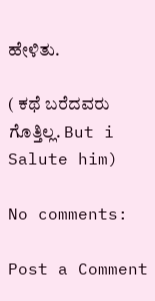ಹೇಳಿತು.

( ಕಥೆ ಬರೆದವರು ಗೊತ್ತಿಲ್ಲ. But i Salute him)

No comments:

Post a Comment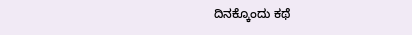ದಿನಕ್ಕೊಂದು ಕಥೆ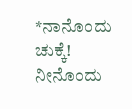*ನಾನೊಂದು ಚುಕ್ಕೆ! ನೀನೊಂದು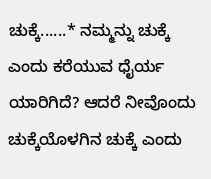ಚುಕ್ಕೆ......* ನಮ್ಮನ್ನು ಚುಕ್ಕೆ ಎಂದು ಕರೆಯುವ ಧೈರ್ಯ ಯಾರಿಗಿದೆ? ಆದರೆ ನೀವೊಂದು ಚುಕ್ಕೆಯೊಳಗಿನ ಚುಕ್ಕೆ ಎಂದು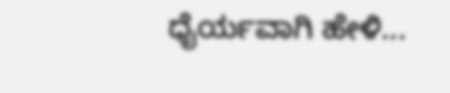ಧೈರ್ಯವಾಗಿ ಹೇಳಿ...